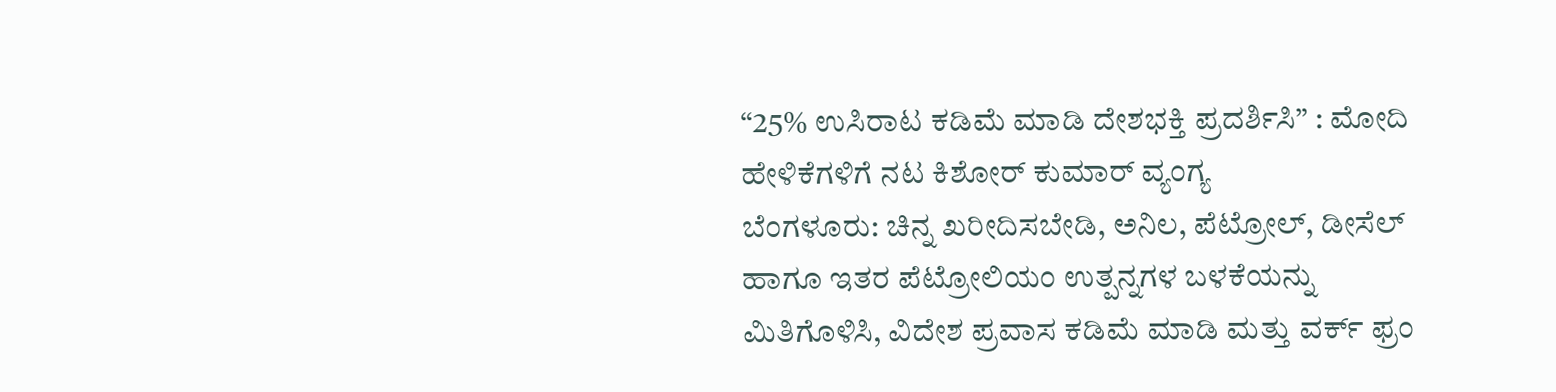“25% ಉಸಿರಾಟ ಕಡಿಮೆ ಮಾಡಿ ದೇಶಭಕ್ತಿ ಪ್ರದರ್ಶಿಸಿ” : ಮೋದಿ ಹೇಳಿಕೆಗಳಿಗೆ ನಟ ಕಿಶೋರ್ ಕುಮಾರ್ ವ್ಯಂಗ್ಯ
ಬೆಂಗಳೂರು: ಚಿನ್ನ ಖರೀದಿಸಬೇಡಿ, ಅನಿಲ, ಪೆಟ್ರೋಲ್, ಡೀಸೆಲ್ ಹಾಗೂ ಇತರ ಪೆಟ್ರೋಲಿಯಂ ಉತ್ಪನ್ನಗಳ ಬಳಕೆಯನ್ನು ಮಿತಿಗೊಳಿಸಿ, ವಿದೇಶ ಪ್ರವಾಸ ಕಡಿಮೆ ಮಾಡಿ ಮತ್ತು ವರ್ಕ್ ಫ್ರಂ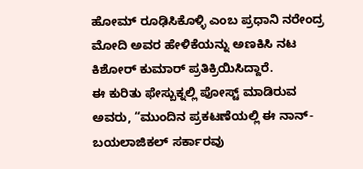ಹೋಮ್ ರೂಢಿಸಿಕೊಳ್ಳಿ ಎಂಬ ಪ್ರಧಾನಿ ನರೇಂದ್ರ ಮೋದಿ ಅವರ ಹೇಳಿಕೆಯನ್ನು ಅಣಕಿಸಿ ನಟ ಕಿಶೋರ್ ಕುಮಾರ್ ಪ್ರತಿಕ್ರಿಯಿಸಿದ್ದಾರೆ.
ಈ ಕುರಿತು ಫೇಸ್ಬುಕ್ನಲ್ಲಿ ಪೋಸ್ಟ್ ಮಾಡಿರುವ ಅವರು, “ಮುಂದಿನ ಪ್ರಕಟಣೆಯಲ್ಲಿ ಈ ನಾನ್-ಬಯಲಾಜಿಕಲ್ ಸರ್ಕಾರವು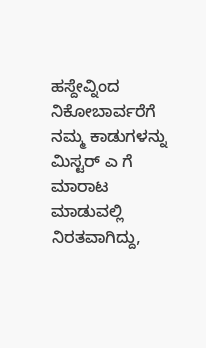ಹಸ್ದೇವ್ನಿಂದ ನಿಕೋಬಾರ್ವರೆಗೆ ನಮ್ಮ ಕಾಡುಗಳನ್ನು ಮಿಸ್ಟರ್ ಎ ಗೆ ಮಾರಾಟ ಮಾಡುವಲ್ಲಿ ನಿರತವಾಗಿದ್ದು,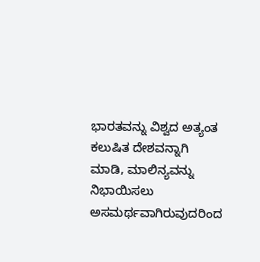ಭಾರತವನ್ನು ವಿಶ್ವದ ಅತ್ಯಂತ ಕಲುಷಿತ ದೇಶವನ್ನಾಗಿ ಮಾಡಿ, ಮಾಲಿನ್ಯವನ್ನು ನಿಭಾಯಿಸಲು ಅಸಮರ್ಥವಾಗಿರುವುದರಿಂದ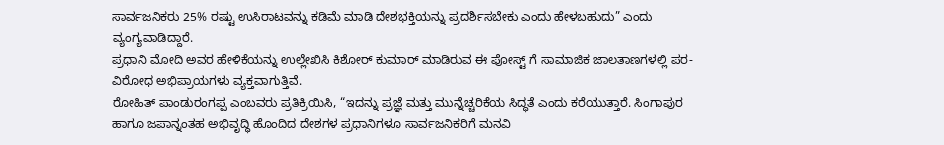ಸಾರ್ವಜನಿಕರು 25% ರಷ್ಟು ಉಸಿರಾಟವನ್ನು ಕಡಿಮೆ ಮಾಡಿ ದೇಶಭಕ್ತಿಯನ್ನು ಪ್ರದರ್ಶಿಸಬೇಕು ಎಂದು ಹೇಳಬಹುದು” ಎಂದು ವ್ಯಂಗ್ಯವಾಡಿದ್ದಾರೆ.
ಪ್ರಧಾನಿ ಮೋದಿ ಅವರ ಹೇಳಿಕೆಯನ್ನು ಉಲ್ಲೇಖಿಸಿ ಕಿಶೋರ್ ಕುಮಾರ್ ಮಾಡಿರುವ ಈ ಪೋಸ್ಟ್ ಗೆ ಸಾಮಾಜಿಕ ಜಾಲತಾಣಗಳಲ್ಲಿ ಪರ-ವಿರೋಧ ಅಭಿಪ್ರಾಯಗಳು ವ್ಯಕ್ತವಾಗುತ್ತಿವೆ.
ರೋಹಿತ್ ಪಾಂಡುರಂಗಪ್ಪ ಎಂಬವರು ಪ್ರತಿಕ್ರಿಯಿಸಿ, “ಇದನ್ನು ಪ್ರಜ್ಞೆ ಮತ್ತು ಮುನ್ನೆಚ್ಚರಿಕೆಯ ಸಿದ್ಧತೆ ಎಂದು ಕರೆಯುತ್ತಾರೆ. ಸಿಂಗಾಪುರ ಹಾಗೂ ಜಪಾನ್ನಂತಹ ಅಭಿವೃದ್ಧಿ ಹೊಂದಿದ ದೇಶಗಳ ಪ್ರಧಾನಿಗಳೂ ಸಾರ್ವಜನಿಕರಿಗೆ ಮನವಿ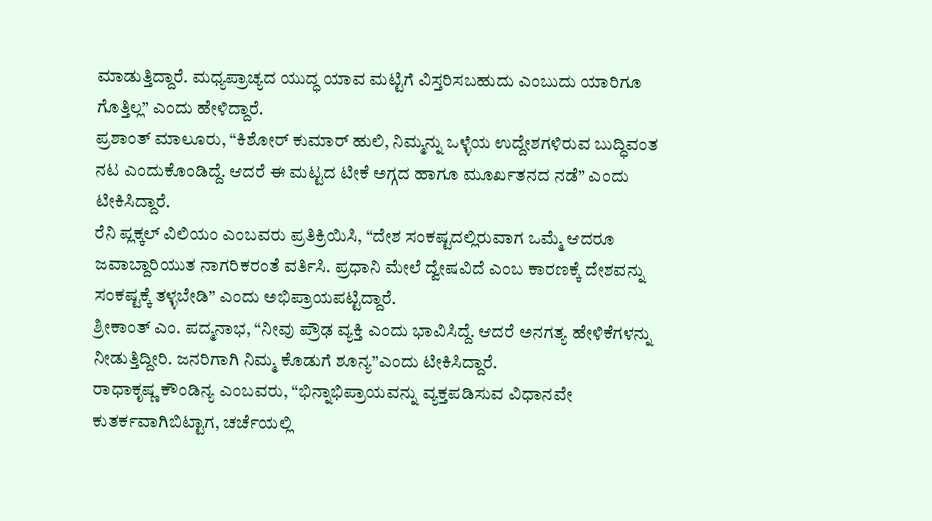ಮಾಡುತ್ತಿದ್ದಾರೆ. ಮಧ್ಯಪ್ರಾಚ್ಯದ ಯುದ್ಧ ಯಾವ ಮಟ್ಟಿಗೆ ವಿಸ್ತರಿಸಬಹುದು ಎಂಬುದು ಯಾರಿಗೂ ಗೊತ್ತಿಲ್ಲ” ಎಂದು ಹೇಳಿದ್ದಾರೆ.
ಪ್ರಶಾಂತ್ ಮಾಲೂರು, “ಕಿಶೋರ್ ಕುಮಾರ್ ಹುಲಿ, ನಿಮ್ಮನ್ನು ಒಳ್ಳೆಯ ಉದ್ದೇಶಗಳಿರುವ ಬುದ್ಧಿವಂತ ನಟ ಎಂದುಕೊಂಡಿದ್ದೆ. ಆದರೆ ಈ ಮಟ್ಟದ ಟೀಕೆ ಅಗ್ಗದ ಹಾಗೂ ಮೂರ್ಖತನದ ನಡೆ” ಎಂದು ಟೀಕಿಸಿದ್ದಾರೆ.
ರೆನಿ ಪ್ಲಕ್ಕಲ್ ವಿಲಿಯಂ ಎಂಬವರು ಪ್ರತಿಕ್ರಿಯಿಸಿ, “ದೇಶ ಸಂಕಷ್ಟದಲ್ಲಿರುವಾಗ ಒಮ್ಮೆ ಆದರೂ ಜವಾಬ್ದಾರಿಯುತ ನಾಗರಿಕರಂತೆ ವರ್ತಿಸಿ. ಪ್ರಧಾನಿ ಮೇಲೆ ದ್ವೇಷವಿದೆ ಎಂಬ ಕಾರಣಕ್ಕೆ ದೇಶವನ್ನು ಸಂಕಷ್ಟಕ್ಕೆ ತಳ್ಳಬೇಡಿ” ಎಂದು ಅಭಿಪ್ರಾಯಪಟ್ಟಿದ್ದಾರೆ.
ಶ್ರೀಕಾಂತ್ ಎಂ. ಪದ್ಮನಾಭ, “ನೀವು ಪ್ರೌಢ ವ್ಯಕ್ತಿ ಎಂದು ಭಾವಿಸಿದ್ದೆ. ಆದರೆ ಅನಗತ್ಯ ಹೇಳಿಕೆಗಳನ್ನು ನೀಡುತ್ತಿದ್ದೀರಿ. ಜನರಿಗಾಗಿ ನಿಮ್ಮ ಕೊಡುಗೆ ಶೂನ್ಯ”ಎಂದು ಟೀಕಿಸಿದ್ದಾರೆ.
ರಾಧಾಕೃಷ್ಣ ಕೌಂಡಿನ್ಯ ಎಂಬವರು, “ಭಿನ್ನಾಭಿಪ್ರಾಯವನ್ನು ವ್ಯಕ್ತಪಡಿಸುವ ವಿಧಾನವೇ ಕುತರ್ಕವಾಗಿಬಿಟ್ಟಾಗ, ಚರ್ಚೆಯಲ್ಲಿ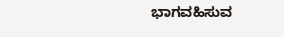ಭಾಗವಹಿಸುವ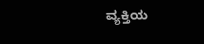ವ್ಯಕ್ತಿಯ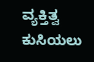ವ್ಯಕ್ತಿತ್ವ ಕುಸಿಯಲು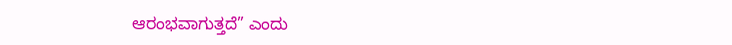ಆರಂಭವಾಗುತ್ತದೆ” ಎಂದು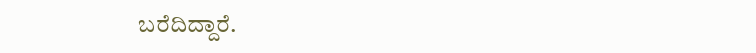ಬರೆದಿದ್ದಾರೆ.